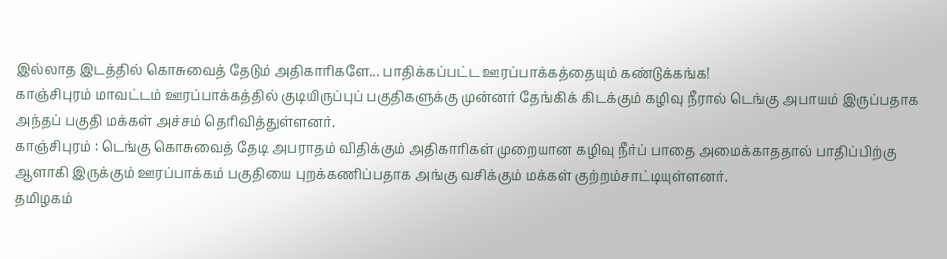இல்லாத இடத்தில் கொசுவைத் தேடும் அதிகாரிகளே... பாதிக்கப்பட்ட ஊரப்பாக்கத்தையும் கண்டுக்கங்க!
காஞ்சிபுரம் மாவட்டம் ஊரப்பாக்கத்தில் குடியிருப்புப் பகுதிகளுக்கு முன்னர் தேங்கிக் கிடக்கும் கழிவு நீரால் டெங்கு அபாயம் இருப்பதாக அந்தப் பகுதி மக்கள் அச்சம் தெரிவித்துள்ளனர்.
காஞ்சிபுரம் : டெங்கு கொசுவைத் தேடி அபராதம் விதிக்கும் அதிகாரிகள் முறையான கழிவு நீர்ப் பாதை அமைக்காததால் பாதிப்பிற்கு ஆளாகி இருக்கும் ஊரப்பாக்கம் பகுதியை புறக்கணிப்பதாக அங்கு வசிக்கும் மக்கள் குற்றம்சாட்டியுள்ளனர்.
தமிழகம்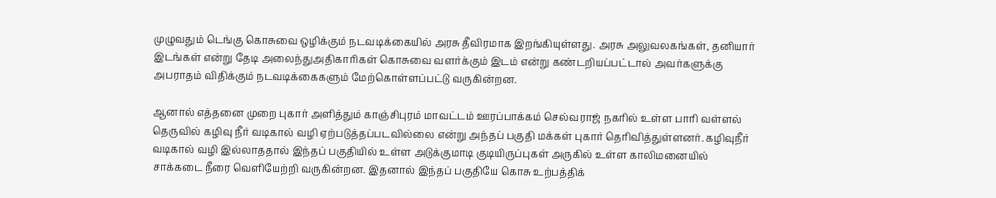முழுவதும் டெங்கு கொசுவை ஒழிக்கும் நடவடிக்கையில் அரசு தீவிரமாக இறங்கியுள்ளது. அரசு அலுவலகங்கள், தனியார் இடங்கள் என்று தேடி அலைந்துஅதிகாரிகள் கொசுவை வளர்க்கும் இடம் என்று கண்டறியப்பட்டால் அவர்களுக்கு அபராதம் விதிக்கும் நடவடிக்கைகளும் மேற்கொள்ளப்பட்டு வருகின்றன.

ஆனால் எத்தனை முறை புகார் அளித்தும் காஞ்சிபுரம் மாவட்டம் ஊரப்பாக்கம் செல்வராஜ் நகரில் உள்ள பாரி வள்ளல் தெருவில் கழிவு நீர் வடிகால் வழி ஏற்படுத்தப்படவில்லை என்று அந்தப் பகுதி மக்கள் புகார் தெரிவித்துள்ளனர். கழிவுநீர் வடிகால் வழி இல்லாததால் இந்தப் பகுதியில் உள்ள அடுக்குமாடி குடியிருப்புகள் அருகில் உள்ள காலிமனையில் சாக்கடை நீரை வெளியேற்றி வருகின்றன. இதனால் இந்தப் பகுதியே கொசு உற்பத்திக்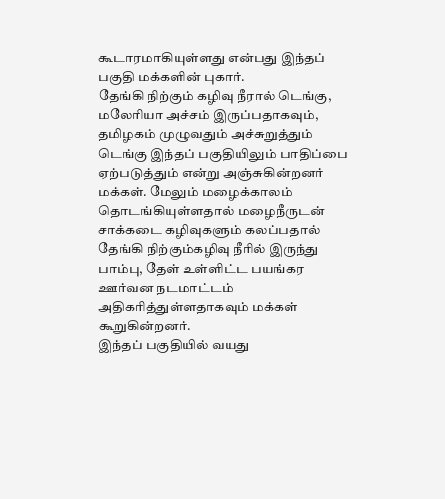கூடாரமாகியுள்ளது என்பது இந்தப் பகுதி மக்களின் புகார்.
தேங்கி நிற்கும் கழிவு நீரால் டெங்கு, மலேரியா அச்சம் இருப்பதாகவும், தமிழகம் முழுவதும் அச்சுறுத்தும் டெங்கு இந்தப் பகுதியிலும் பாதிப்பை ஏற்படுத்தும் என்று அஞ்சுகின்றனர் மக்கள். மேலும் மழைக்காலம் தொடங்கியுள்ளதால் மழைநீருடன் சாக்கடை கழிவுகளும் கலப்பதால் தேங்கி நிற்கும்கழிவு நீரில் இருந்து பாம்பு, தேள் உள்ளிட்ட பயங்கர ஊர்வன நடமாட்டம் அதிகரித்துள்ளதாகவும் மக்கள் கூறுகின்றனர்.
இந்தப் பகுதியில் வயது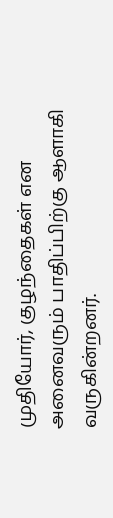முதியோர், குழந்தைகள் என அனைவரும் பாதிப்பிற்கு ஆளாகி வருகின்றனர்.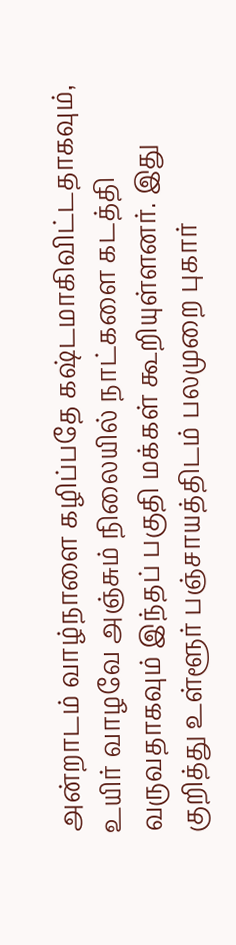அன்றாடம் வாழ்நாளை கழிப்பதே கஷ்டமாகிவிட்டதாகவும், உயிர் வாழவே அஞ்சும் நிலையில் நாட்களை கடத்தி வருவதாகவும் இந்தப் பகுதி மக்கள் கூறியுள்ளனர். இது குறித்து உள்ளூர் பஞ்சாயத்திடம் பலமுறை புகார்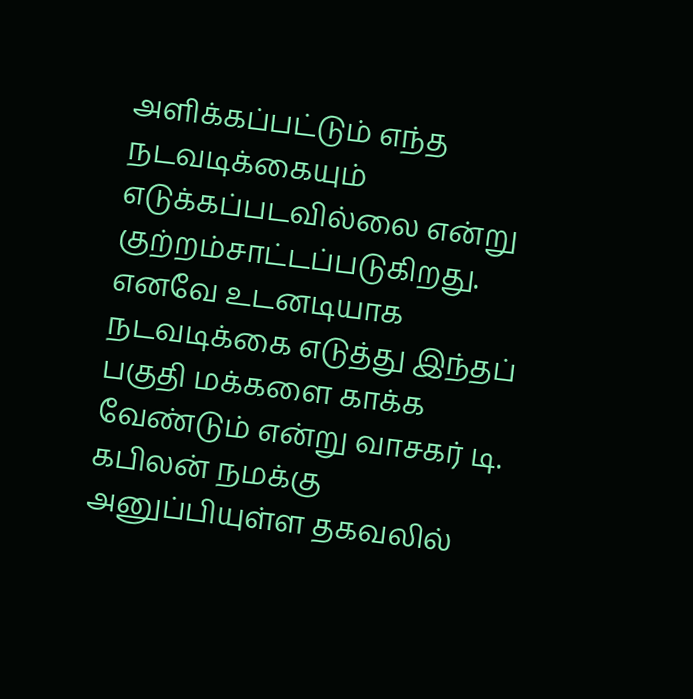அளிக்கப்பட்டும் எந்த நடவடிக்கையும் எடுக்கப்படவில்லை என்று குற்றம்சாட்டப்படுகிறது. எனவே உடனடியாக நடவடிக்கை எடுத்து இந்தப் பகுதி மக்களை காக்க வேண்டும் என்று வாசகர் டி. கபிலன் நமக்கு அனுப்பியுள்ள தகவலில்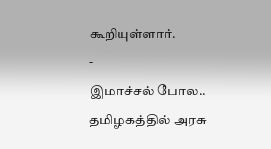கூறியுள்ளார்.
-
இமாச்சல் போல.. தமிழகத்தில் அரசு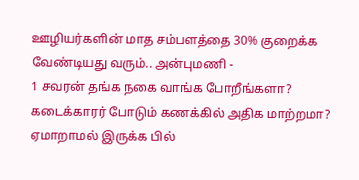ஊழியர்களின் மாத சம்பளத்தை 30% குறைக்க வேண்டியது வரும்.. அன்புமணி -
1 சவரன் தங்க நகை வாங்க போறீங்களா? கடைக்காரர் போடும் கணக்கில் அதிக மாற்றமா? ஏமாறாமல் இருக்க பில்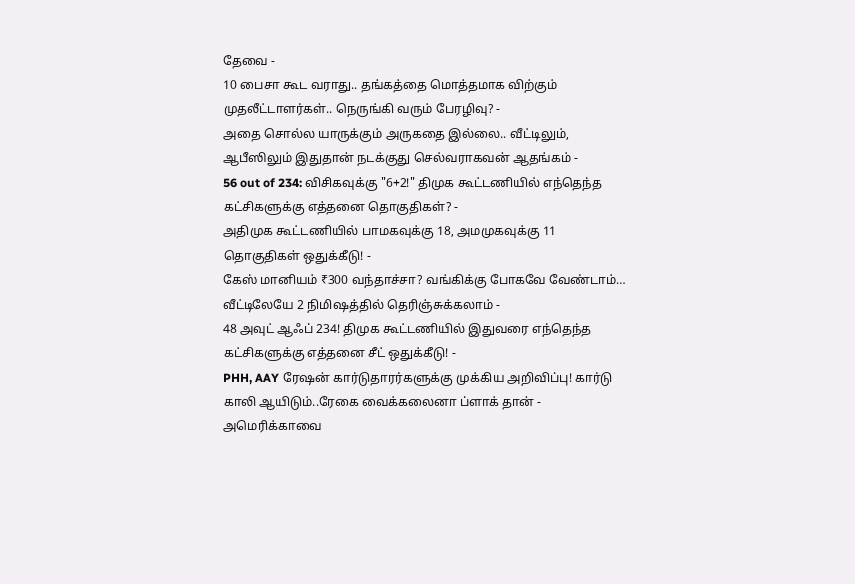தேவை -
10 பைசா கூட வராது.. தங்கத்தை மொத்தமாக விற்கும் முதலீட்டாளர்கள்.. நெருங்கி வரும் பேரழிவு? -
அதை சொல்ல யாருக்கும் அருகதை இல்லை.. வீட்டிலும், ஆபீஸிலும் இதுதான் நடக்குது செல்வராகவன் ஆதங்கம் -
56 out of 234: விசிகவுக்கு "6+2!" திமுக கூட்டணியில் எந்தெந்த கட்சிகளுக்கு எத்தனை தொகுதிகள்? -
அதிமுக கூட்டணியில் பாமகவுக்கு 18, அமமுகவுக்கு 11 தொகுதிகள் ஒதுக்கீடு! -
கேஸ் மானியம் ₹300 வந்தாச்சா? வங்கிக்கு போகவே வேண்டாம்… வீட்டிலேயே 2 நிமிஷத்தில் தெரிஞ்சுக்கலாம் -
48 அவுட் ஆஃப் 234! திமுக கூட்டணியில் இதுவரை எந்தெந்த கட்சிகளுக்கு எத்தனை சீட் ஒதுக்கீடு! -
PHH, AAY ரேஷன் கார்டுதாரர்களுக்கு முக்கிய அறிவிப்பு! கார்டு காலி ஆயிடும்..ரேகை வைக்கலைனா ப்ளாக் தான் -
அமெரிக்காவை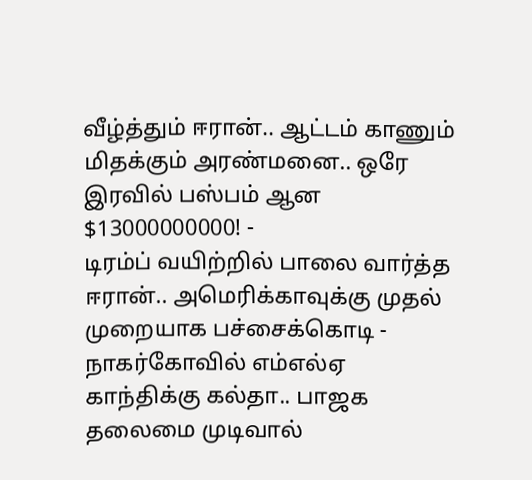வீழ்த்தும் ஈரான்.. ஆட்டம் காணும் மிதக்கும் அரண்மனை.. ஒரே இரவில் பஸ்பம் ஆன $13000000000! -
டிரம்ப் வயிற்றில் பாலை வார்த்த ஈரான்.. அமெரிக்காவுக்கு முதல் முறையாக பச்சைக்கொடி -
நாகர்கோவில் எம்எல்ஏ காந்திக்கு கல்தா.. பாஜக தலைமை முடிவால்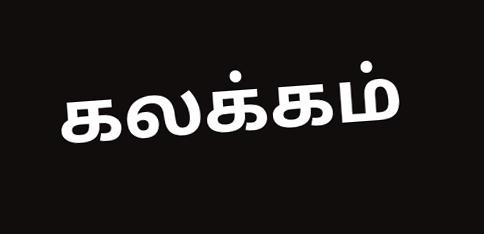கலக்கம்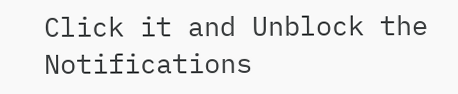Click it and Unblock the Notifications